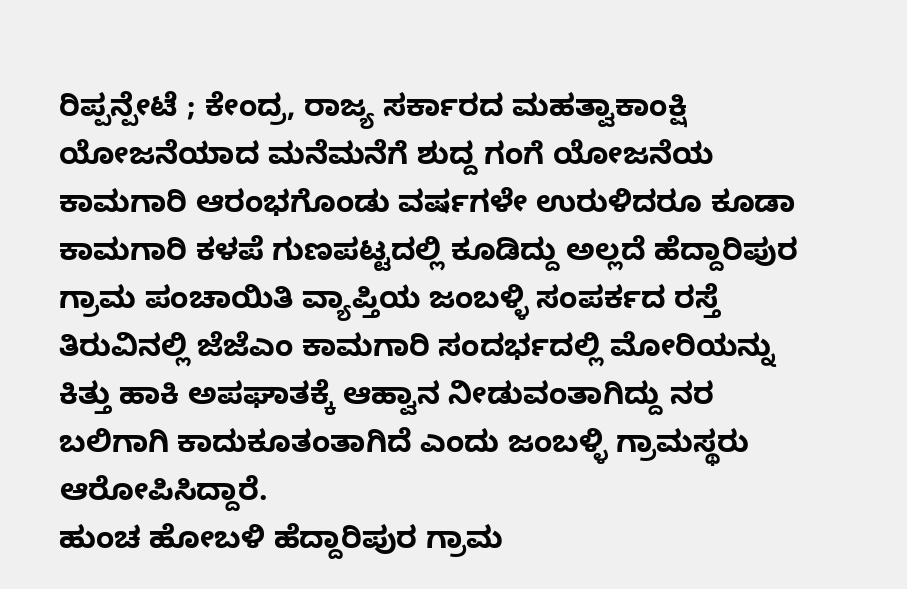ರಿಪ್ಪನ್ಪೇಟೆ ; ಕೇಂದ್ರ, ರಾಜ್ಯ ಸರ್ಕಾರದ ಮಹತ್ವಾಕಾಂಕ್ಷಿ ಯೋಜನೆಯಾದ ಮನೆಮನೆಗೆ ಶುದ್ದ ಗಂಗೆ ಯೋಜನೆಯ ಕಾಮಗಾರಿ ಆರಂಭಗೊಂಡು ವರ್ಷಗಳೇ ಉರುಳಿದರೂ ಕೂಡಾ ಕಾಮಗಾರಿ ಕಳಪೆ ಗುಣಪಟ್ಟದಲ್ಲಿ ಕೂಡಿದ್ದು ಅಲ್ಲದೆ ಹೆದ್ದಾರಿಪುರ ಗ್ರಾಮ ಪಂಚಾಯಿತಿ ವ್ಯಾಪ್ತಿಯ ಜಂಬಳ್ಳಿ ಸಂಪರ್ಕದ ರಸ್ತೆ ತಿರುವಿನಲ್ಲಿ ಜೆಜೆಎಂ ಕಾಮಗಾರಿ ಸಂದರ್ಭದಲ್ಲಿ ಮೋರಿಯನ್ನು ಕಿತ್ತು ಹಾಕಿ ಅಪಘಾತಕ್ಕೆ ಆಹ್ವಾನ ನೀಡುವಂತಾಗಿದ್ದು ನರ ಬಲಿಗಾಗಿ ಕಾದುಕೂತಂತಾಗಿದೆ ಎಂದು ಜಂಬಳ್ಳಿ ಗ್ರಾಮಸ್ಥರು ಆರೋಪಿಸಿದ್ದಾರೆ.
ಹುಂಚ ಹೋಬಳಿ ಹೆದ್ದಾರಿಪುರ ಗ್ರಾಮ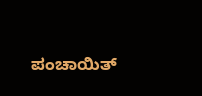ಪಂಚಾಯಿತ್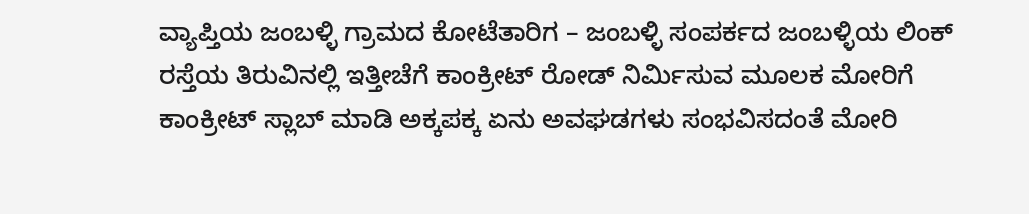ವ್ಯಾಪ್ತಿಯ ಜಂಬಳ್ಳಿ ಗ್ರಾಮದ ಕೋಟೆತಾರಿಗ – ಜಂಬಳ್ಳಿ ಸಂಪರ್ಕದ ಜಂಬಳ್ಳಿಯ ಲಿಂಕ್ ರಸ್ತೆಯ ತಿರುವಿನಲ್ಲಿ ಇತ್ತೀಚೆಗೆ ಕಾಂಕ್ರೀಟ್ ರೋಡ್ ನಿರ್ಮಿಸುವ ಮೂಲಕ ಮೋರಿಗೆ ಕಾಂಕ್ರೀಟ್ ಸ್ಲಾಬ್ ಮಾಡಿ ಅಕ್ಕಪಕ್ಕ ಏನು ಅವಘಡಗಳು ಸಂಭವಿಸದಂತೆ ಮೋರಿ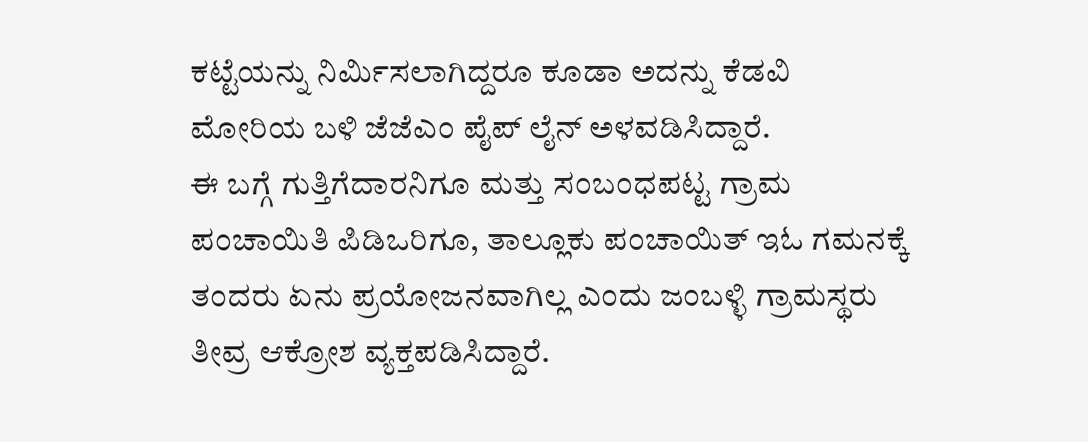ಕಟ್ಟೆಯನ್ನು ನಿರ್ಮಿಸಲಾಗಿದ್ದರೂ ಕೂಡಾ ಅದನ್ನು ಕೆಡವಿ ಮೋರಿಯ ಬಳಿ ಜೆಜೆಎಂ ಪೈಪ್ ಲೈನ್ ಅಳವಡಿಸಿದ್ದಾರೆ.
ಈ ಬಗ್ಗೆ ಗುತ್ತಿಗೆದಾರನಿಗೂ ಮತ್ತು ಸಂಬಂಧಪಟ್ಟ ಗ್ರಾಮ ಪಂಚಾಯಿತಿ ಪಿಡಿಒರಿಗೂ, ತಾಲ್ಲೂಕು ಪಂಚಾಯಿತ್ ಇಓ ಗಮನಕ್ಕೆ ತಂದರು ಏನು ಪ್ರಯೋಜನವಾಗಿಲ್ಲ ಎಂದು ಜಂಬಳ್ಳಿ ಗ್ರಾಮಸ್ಥರು ತೀವ್ರ ಆಕ್ರೋಶ ವ್ಯಕ್ತಪಡಿಸಿದ್ದಾರೆ.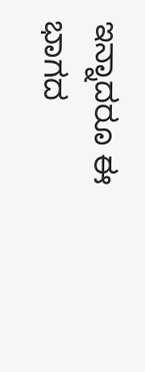ಇನ್ನಾದರೂ ಈ ಭಾಗದ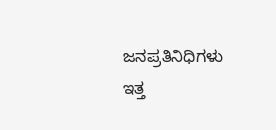ಜನಪ್ರತಿನಿಧಿಗಳು ಇತ್ತ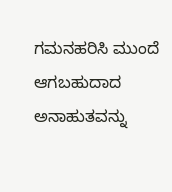ಗಮನಹರಿಸಿ ಮುಂದೆ ಆಗಬಹುದಾದ ಅನಾಹುತವನ್ನು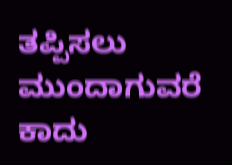ತಪ್ಪಿಸಲು ಮುಂದಾಗುವರೆ ಕಾದು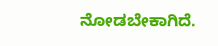ನೋಡಬೇಕಾಗಿದೆ.